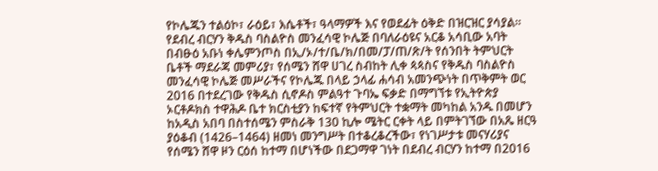የኮሌጁን ተልዕኮ፣ ራዕይ፣ እሴቶች፣ ዓላማዎች እና የወደፊት ዕቅድ በዝርዝር ያሳያል።
የደብረ ብርሃን ቅዱስ ባስልዮስ መንፈሳዊ ኮሌጅ በባለራዕዩና አርቆ አሳቢው አባት በብፁዕ አቡነ ቀሌምንጦስ በኢ/ኦ/ተ/ቤ/ክ/በመ/ፓ/ጠ/ጽ/ት የሰንበት ትምህርት ቤቶች ማደራጃ መምሪያ፣ የሰሜን ሸዋ ሀገረ ስብከት ሊቀ ጳጳስና የቅዱስ ባስልዮስ መንፈሳዊ ኮሌጅ መሥራችና የኮሌጁ በላይ ኃላፊ ሐሳብ አመንጭነት በጥቅምት ወር 2016 በተደረገው የቅዱስ ሲኖዶስ ምልዓተ ጉባኤ ፍቃድ በማግኘቱ የኢትዮጵያ ኦርቶዶክስ ተዋሕዶ ቤተ ክርስቲያን ከፍተኛ የትምህርት ተቋማት መካከል አንዱ በመሆን ከአዲስ አበባ በስተሰሜን ምስራቅ 130 ኪሎ ሜትር ርቀት ላይ በምትገኘው በአጼ ዘርዓ ያዕቆብ (1426–1464) ዘመነ መንግሥት በተቆረቆረችው፣ የነገሥታቱ መናሃሪያና የሰሜን ሸዋ ዞን ርዕሰ ከተማ በሆነችው በደጋማዋ ገነት በደብረ ብርሃን ከተማ በ2016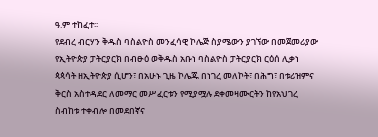ዓ.ም ተከፈተ፡፡
የደብረ ብርሃን ቅዱስ ባስልዮስ መንፈሳዊ ኮሌጅ ስያሜውን ያገኘው በመጀመሪያው የኢትዮጵያ ፓትርያርክ በብፁዕ ወቅዱስ አቡነ ባስልዮስ ፓትርያርክ ርዕሰ ሊቃነ ጳጳሳት ዘኢትዮጵያ ሲሆን፣ በአሁኑ ጊዜ ኮሌጁ በነገረ መለኮት፣ በሕግ፣ በቱሪዝምና ቅርስ አስተዳደር ለመማር መሥፈርቱን የሚያሟሉ ደቀመዛሙርትን ከየአህገረ ስብከቱ ተቀብሎ በመደበኛና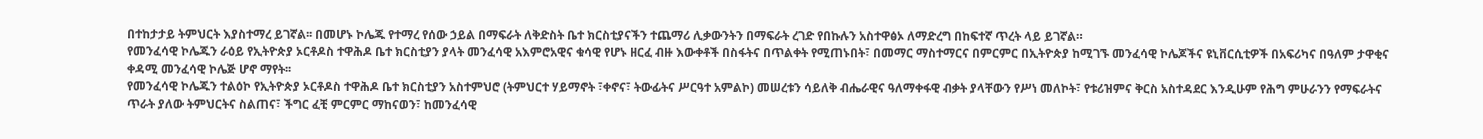በተከታታይ ትምህርት እያስተማረ ይገኛል፡፡ በመሆኑ ኮሌጁ የተማረ የሰው ኃይል በማፍራት ለቅድስት ቤተ ክርስቲያናችን ተጨማሪ ሊቃውንትን በማፍራት ረገድ የበኩሉን አስተዋፅኦ ለማድረግ በከፍተኛ ጥረት ላይ ይገኛል።
የመንፈሳዊ ኮሌጁን ራዕይ የኢትዮጵያ ኦርቶዶስ ተዋሕዶ ቤተ ክርስቲያን ያላት መንፈሳዊ አእምሮአዊና ቁሳዊ የሆኑ ዘርፈ ብዙ እውቀቶች በስፋትና በጥልቀት የሚጠኑበት፣ በመማር ማስተማርና በምርምር በኢትዮጵያ ከሚገኙ መንፈሳዊ ኮሌጆችና ዩኒቨርሲቲዎች በአፍሪካና በዓለም ታዋቂና ቀዳሚ መንፈሳዊ ኮሌጅ ሆኖ ማየት፡፡
የመንፈሳዊ ኮሌጁን ተልዕኮ የኢትዮጵያ ኦርቶዶስ ተዋሕዶ ቤተ ክርስቲያን አስተምህሮ (ትምህርተ ሃይማኖት ፣ቀኖና፣ ትውፊትና ሥርዓተ አምልኮ) መሠረቱን ሳይለቅ ብሔራዊና ዓለማቀፋዊ ብቃት ያላቸውን የሥነ መለኮት፣ የቱሪዝምና ቅርስ አስተዳደር እንዲሁም የሕግ ምሁራንን የማፍራትና ጥራት ያለው ትምህርትና ስልጠና፣ ችግር ፈቺ ምርምር ማከናወን፣ ከመንፈሳዊ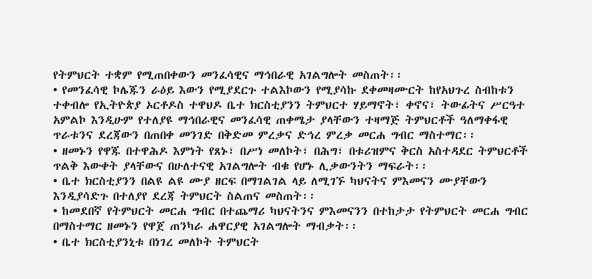የትምህርት ተቋም የሚጠበቀውን መንፈሳዊና ማኅበራዊ አገልግሎት መስጠት፡፡
• የመንፈሳዊ ኮሌጁን ራዕይ እውን የሚያደርጉ ተልእኮውን የሚያሳኩ ደቀመዛሙርት ከየአህጉረ ስብከቱን ተቀብሎ የኢትዮጵያ ኦርቶዶስ ተዋህዶ ቤተ ክርስቲያንን ትምህርተ ሃይማኖት፣ ቀኖና፣ ትውፊትና ሥርዓተ አምልኮ እንዲሁም የተለያዩ ማኅበራዊና መንፈሳዊ ጠቀሜታ ያላቸውን ተዛማጅ ትምህርቶች ዓለማቀፋዊ ጥራቱንና ደረጃውን በጠበቀ መንገድ በቅድመ ምረቃና ድኅረ ምረቃ መርሐ ግብር ማስተማር፡፡
• ዘመኑን የዋጁ በተዋሕዶ እምነት የጸኑ፣ በሥነ መለኮት፣ በሕግ፣ በቱሪዝምና ቅርስ አስተዳደር ትምህርቶች ጥልቅ እውቀት ያላቸውና በሁለተናዊ አገልግሎት ብቁ የሆኑ ሊቃውንትን ማፍራት፡፡
• ቤተ ክርስቲያንን በልዩ ልዩ ሙያ ዘርፍ በማገልገል ላይ ለሚገኙ ካህናትና ምእመናን ሙያቸውን እንዲያሳድጉ በተለያየ ደረጃ ትምህርት ስልጠና መስጠት፡፡
• ከመደበኛ የትምህርት መርሐ ግብር በተጨማሪ ካህናትንና ምእመናንን በተከታታ የትምህርት መርሐ ግብር በማስተማር ዘመኑን የዋጀ ጠንካራ ሐዋርያዊ አገልግሎት ማብቃት፡፡
• ቤተ ክርስቲያንኒቱ በነገረ መለኮት ትምህርት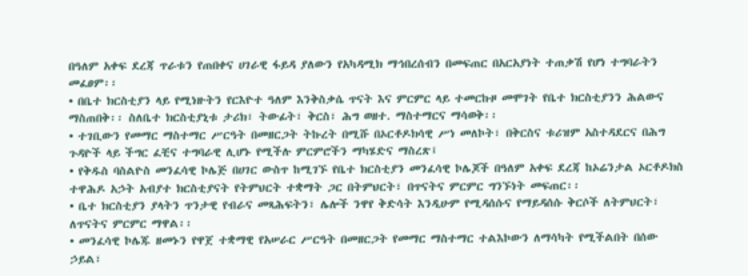በዓለም አቀፍ ደረጃ ጥራቱን የጠበቀና ሀገራዊ ፋይዳ ያለውን የአካዳሚክ ማኅበረሰብን በመፍጠር በአርአያነት ተጠቃሽ የሆነ ተግባራትን መፈፀም፡፡
• በቤተ ክርስቲያን ላይ የሚነዙትን የርእዮተ ዓለም እንቅስቃሴ ጥናት እና ምርምር ላይ ተመርኩዞ መሞገት የቤተ ክርስቲያንን ሕልውና ማስጠበቅ፡፡ ስለቤተ ክርስቲያኒቱ ታሪክ፣ ትውፊት፣ ቅርስ፣ ሕግ ወዘተ. ማስተማርና ማሳወቅ፡፡
• ተገቢውን የመማር ማስተማር ሥርዓት በመዘርጋት ትኩረት በሚሹ በኦርቶዶክሳዊ ሥነ መለኮት፣ በቅርስና ቱሪዝም አስተዳደርና በሕግ ጉዳዮች ላይ ችግር ፈቺና ተግባራዊ ሊሆኑ የሚችሉ ምርምሮችን ማካሄድና ማስረጽ፤
• የቅዱስ ባስልዮስ መንፈሳዊ ኮሌጅ በሀገር ውስጥ ከሚገኙ የቤተ ክርስቲያን መንፈሳዊ ኮሌጆች በዓለም አቀፍ ደረጃ ከኦሬንታል ኦርቶዶክስ ተዋሕዶ አኃት አብያተ ክርስቲያናት የትምህርት ተቋማት ጋር በትምህርት፣ በጥናትና ምርምር ግንኙነት መፍጠር፡፡
• ቤተ ክርስቲያን ያላትን ጥንታዊ የብራና መጻሕፍትን፣ ሌሎች ንዋየ ቅድሳት እንዲሁም የሚዳሰሱና የማይዳሰሱ ቅርሶች ለትምህርት፣ ለጥናትና ምርምር ማዋል፡፡
• መንፈሳዊ ኮሌጁ ዘመኑን የዋጀ ተቋማዊ የአሠራር ሥርዓት በመዘርጋት የመማር ማስተማር ተልእኮውን ለማሳካት የሚችልበት በሰው ኃይል፣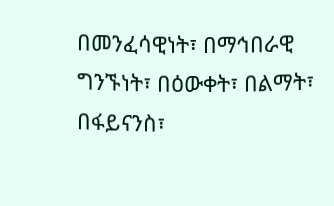በመንፈሳዊነት፣ በማኅበራዊ ግንኙነት፣ በዕውቀት፣ በልማት፣ በፋይናንስ፣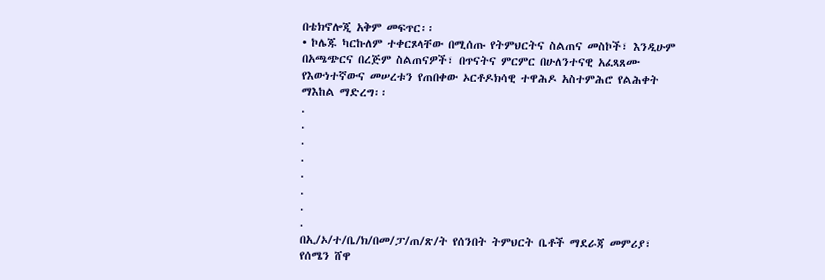በቴክኖሎጂ አቅም መፍጥር፡፡
• ኮሌጁ ካርኩለም ተቀርጾላቸው በሚሰጡ የትምህርትና ስልጠና መስኮች፣ እንዲሁም በአጫጭርና በረጅም ስልጠናዎች፣ በጥናትና ምርምር በሁለንተናዊ አፈጻጸሙ የእውነተኛውና መሠረቱን የጠበቀው ኦርቶዶክሳዊ ተዋሕዶ አስተምሕሮ የልሕቀት ማእከል ማድረግ፡፡
.
.
.
.
.
.
.
.
በኢ/ኦ/ተ/ቤ/ክ/በመ/ፓ/ጠ/ጽ/ት የሰንበት ትምህርት ቤቶች ማደራጃ መምሪያ፣ የሰሜን ሸዋ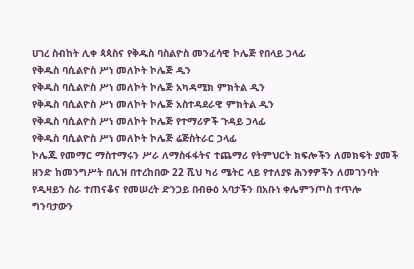ሀገረ ስብከት ሊቀ ጳጳስና የቅዱስ ባስልዮስ መንፈሳዊ ኮሌጅ የበላይ ኃላፊ
የቅዱስ ባሲልዮስ ሥነ መለኮት ኮሌጅ ዲን
የቅዱስ ባሲልዮስ ሥነ መለኮት ኮሌጅ አካዳሚክ ምክትል ዲን
የቅዱስ ባሲልዮስ ሥነ መለኮት ኮሌጅ አስተዳደራዊ ምክትል ዲን
የቅዱስ ባሲልዮስ ሥነ መለኮት ኮሌጅ የተማሪዎች ጉዳይ ኃላፊ
የቅዱስ ባሲልዮስ ሥነ መለኮት ኮሌጅ ሬጅስትራር ኃላፊ
ኮሌጁ የመማር ማስተማሩን ሥራ ለማስፋፋትና ተጨማሪ የትምህርት ክፍሎችን ለመክፍት ያመች ዘንድ ከመንግሥት በሊዝ በተረከበው 22 ሺህ ካሪ ሜትር ላይ የተለያዩ ሕንፃዎችን ለመገንባት የዲዛይን ስራ ተጠናቆና የመሠረት ድንጋይ በብፁዕ አባታችን በአቡነ ቀሌምንጦስ ተጥሎ ግንባታውን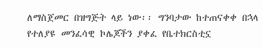ለማስጀመር በዝግጅት ላይ ነው፡፡ ግንባታው ከተጠናቀቀ በኋላ የተለያዩ መንፈሳዊ ኮሌጆችን ያቀፈ የቤተክርስቲኗ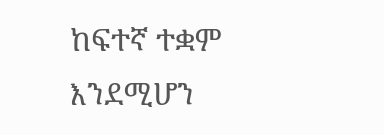ከፍተኛ ተቋም እንደሚሆን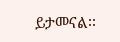ይታመናል፡፡